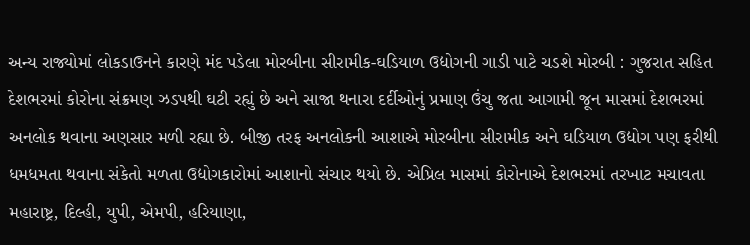અન્ય રાજ્યોમાં લોકડાઉનને કારણે મંદ પડેલા મોરબીના સીરામીક-ઘડિયાળ ઉદ્યોગની ગાડી પાટે ચડશે મોરબી : ગુજરાત સહિત દેશભરમાં કોરોના સંક્રમણ ઝડપથી ઘટી રહ્યું છે અને સાજા થનારા દર્દીઓનું પ્રમાણ ઉંચુ જતા આગામી જૂન માસમાં દેશભરમાં અનલોક થવાના અણસાર મળી રહ્યા છે. બીજી તરફ અનલોકની આશાએ મોરબીના સીરામીક અને ઘડિયાળ ઉદ્યોગ પણ ફરીથી ધમધમતા થવાના સંકેતો મળતા ઉદ્યોગકારોમાં આશાનો સંચાર થયો છે. એપ્રિલ માસમાં કોરોનાએ દેશભરમાં તરખાટ મચાવતા મહારાષ્ટ્ર, દિલ્હી, યુપી, એમપી, હરિયાણા,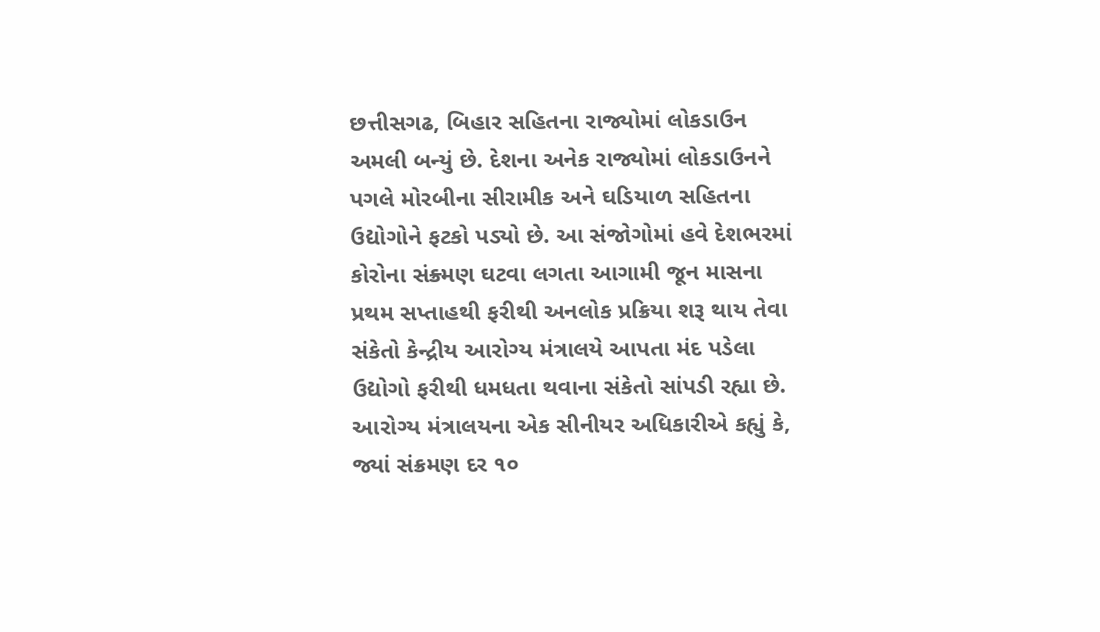છત્તીસગઢ, બિહાર સહિતના રાજ્યોમાં લોકડાઉન અમલી બન્યું છે. દેશના અનેક રાજ્યોમાં લોકડાઉનને પગલે મોરબીના સીરામીક અને ઘડિયાળ સહિતના ઉદ્યોગોને ફટકો પડ્યો છે. આ સંજોગોમાં હવે દેશભરમાં કોરોના સંક્ર્મણ ઘટવા લગતા આગામી જૂન માસના પ્રથમ સપ્તાહથી ફરીથી અનલોક પ્રક્રિયા શરૂ થાય તેવા સંકેતો કેન્દ્રીય આરોગ્ય મંત્રાલયે આપતા મંદ પડેલા ઉદ્યોગો ફરીથી ધમધતા થવાના સંકેતો સાંપડી રહ્યા છે. આરોગ્ય મંત્રાલયના એક સીનીયર અધિકારીએ કહ્યું કે, જ્યાં સંક્રમણ દર ૧૦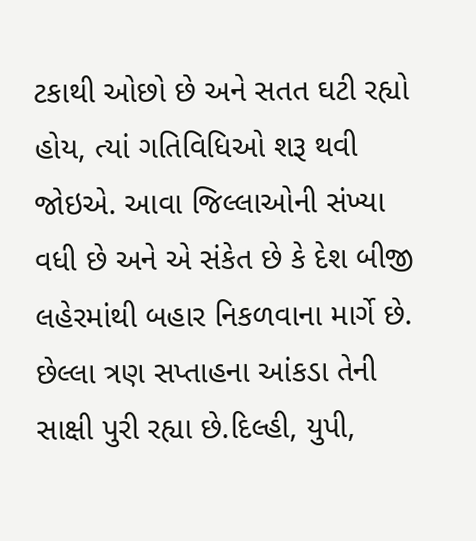ટકાથી ઓછો છે અને સતત ઘટી રહ્યો હોય, ત્યાં ગતિવિધિઓ શરૂ થવી જોઇએ. આવા જિલ્લાઓની સંખ્યા વધી છે અને એ સંકેત છે કે દેશ બીજી લહેરમાંથી બહાર નિકળવાના માર્ગે છે. છેલ્લા ત્રણ સપ્તાહના આંકડા તેની સાક્ષી પુરી રહ્યા છે.દિલ્હી, યુપી,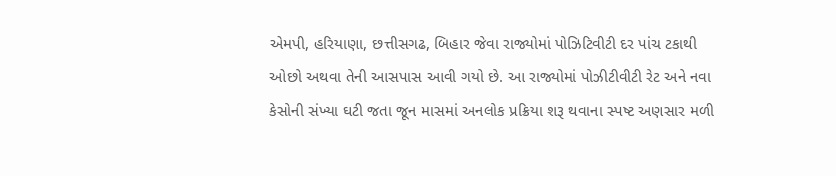એમપી, હરિયાણા, છત્તીસગઢ, બિહાર જેવા રાજ્યોમાં પોઝિટિવીટી દર પાંચ ટકાથી ઓછો અથવા તેની આસપાસ આવી ગયો છે. આ રાજ્યોમાં પોઝીટીવીટી રેટ અને નવા કેસોની સંખ્યા ઘટી જતા જૂન માસમાં અનલોક પ્રક્રિયા શરૂ થવાના સ્પષ્ટ અણસાર મળી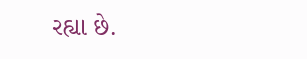રહ્યા છે.